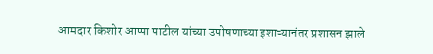आमदार किशोर आप्पा पाटील यांच्या उपोषणाच्या इशाऱ्यानंतर प्रशासन झाले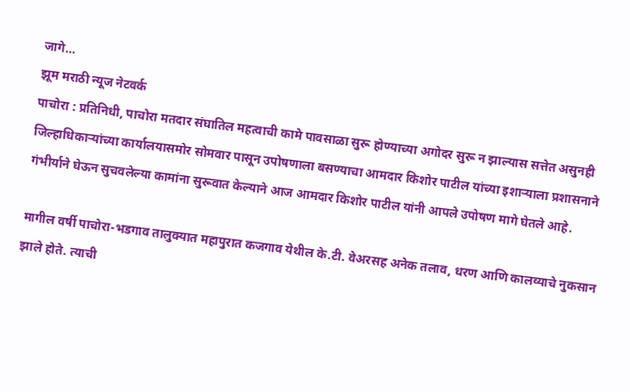जागे…
झूम मराठी न्यूज नेटवर्क
पाचोरा : प्रतिनिधी, पाचोरा मतदार संघातिल महत्वाची कामे पावसाळा सुरू होण्याच्या अगोदर सुरू न झाल्यास सत्तेत असुनही जिल्हाधिकाऱ्यांच्या कार्यालयासमोर सोमवार पासून उपोषणाला बसण्याचा आमदार किशोर पाटील यांच्या इशाऱ्याला प्रशासनाने गंभीर्याने घेऊन सुचवलेल्या कामांना सुरूवात केल्याने आज आमदार किशोर पाटील यांनी आपले उपोषण मागे घेतले आहे.

मागील वर्षी पाचोरा-भडगाव तालुक्यात महापुरात कजगाव येथील के.टी. वेअरसह अनेक तलाव, धरण आणि कालव्याचे नुकसान झाले होते. त्याची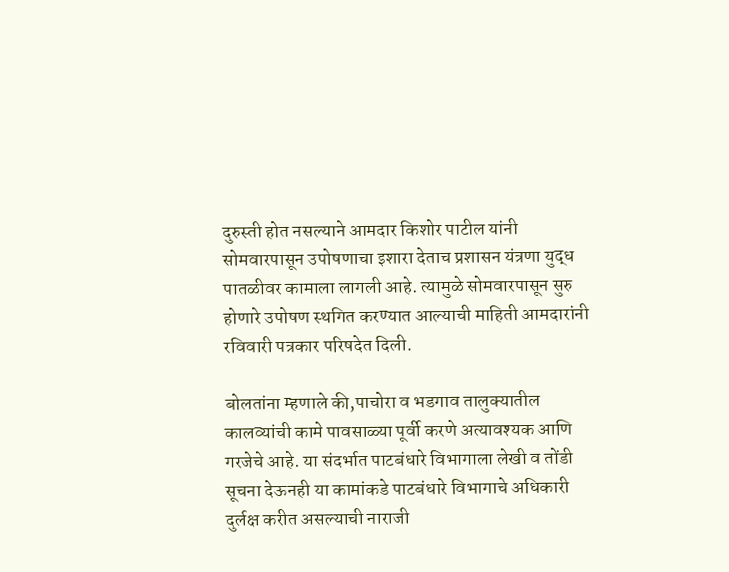दुरुस्ती होत नसल्याने आमदार किशोर पाटील यांनी सोमवारपासून उपोषणाचा इशारा देताच प्रशासन यंत्रणा युद्ध पातळीवर कामाला लागली आहे. त्यामुळे सोमवारपासून सुरु होणारे उपोषण स्थगित करण्यात आल्याची माहिती आमदारांनी रविवारी पत्रकार परिषदेत दिली.

बोलतांना म्हणाले की,पाचोरा व भडगाव तालुक्यातील कालव्यांची कामे पावसाळ्या पूर्वी करणे अत्यावश्यक आणि गरजेचे आहे. या संदर्भात पाटबंधारे विभागाला लेखी व तोंडी सूचना देऊनही या कामांकडे पाटबंधारे विभागाचे अधिकारी दुर्लक्ष करीत असल्याची नाराजी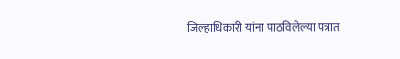जिल्हाधिकारी यांना पाठविलेल्या पत्रात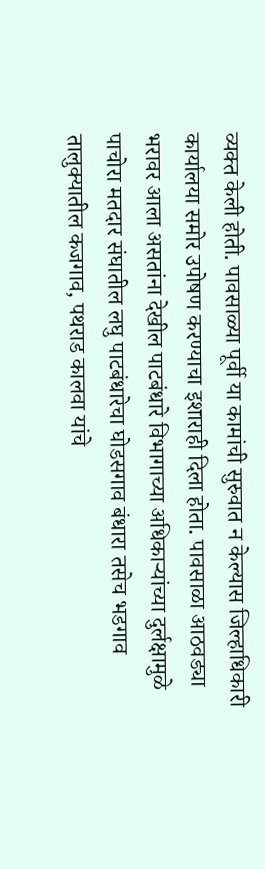व्यक्त केली होती. पावसाळ्या पूर्वी या कामांची सुरुवात न केल्यास जिल्हाधिकारी कार्यालया समोर उपोषण करण्याचा इशाराही दिला होता. पावसाळा आठवड्या भरावर आला असतांना देखील पाटबंधारे विभागाच्या अधिकाऱ्यांच्या दुर्लक्षामुळे पाचोरा मतदार संघातील लघु पाटबंधारेचा घोडसगाव बंधारा तसेच भडगाव तालुक्यातील कजगाव, पथराड कालवा यांचे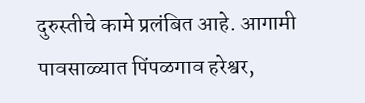दुरुस्तीचे कामे प्रलंबित आहे. आगामी पावसाळ्यात पिंपळगाव हरेश्वर,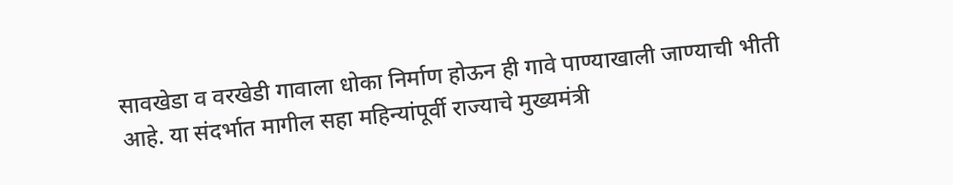सावखेडा व वरखेडी गावाला धोका निर्माण होऊन ही गावे पाण्याखाली जाण्याची भीती आहे. या संदर्भात मागील सहा महिन्यांपूर्वी राज्याचे मुख्यमंत्री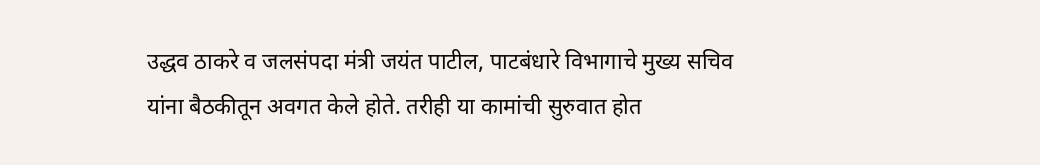उद्धव ठाकरे व जलसंपदा मंत्री जयंत पाटील, पाटबंधारे विभागाचे मुख्य सचिव यांना बैठकीतून अवगत केले होते. तरीही या कामांची सुरुवात होत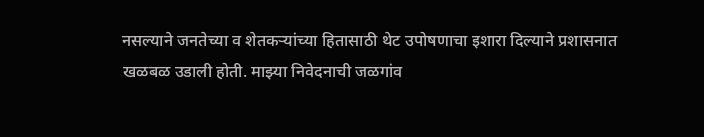नसल्याने जनतेच्या व शेतकऱ्यांच्या हितासाठी थेट उपोषणाचा इशारा दिल्याने प्रशासनात खळबळ उडाली होती. माझ्या निवेदनाची जळगांव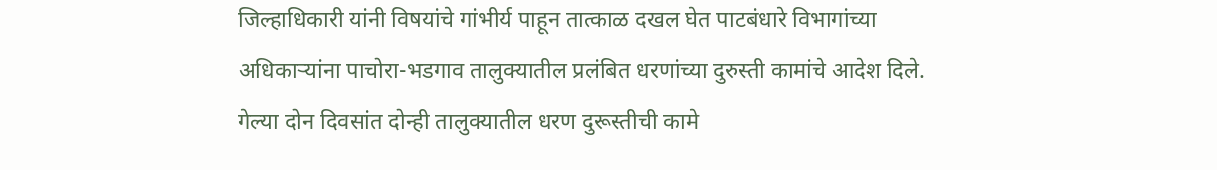जिल्हाधिकारी यांनी विषयांचे गांभीर्य पाहून तात्काळ दखल घेत पाटबंधारे विभागांच्या अधिकाऱ्यांना पाचोरा-भडगाव तालुक्यातील प्रलंबित धरणांच्या दुरुस्ती कामांचे आदेश दिले. गेल्या दोन दिवसांत दोन्ही तालुक्यातील धरण दुरूस्तीची कामे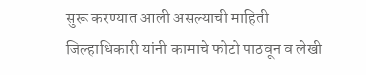सुरू करण्यात आली असल्याची माहिती जिल्हाधिकारी यांनी कामाचे फोटो पाठवून व लेखी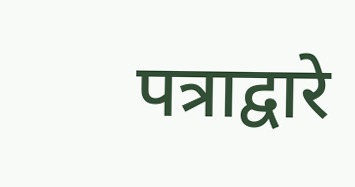पत्राद्वारे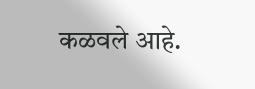कळवले आहे.